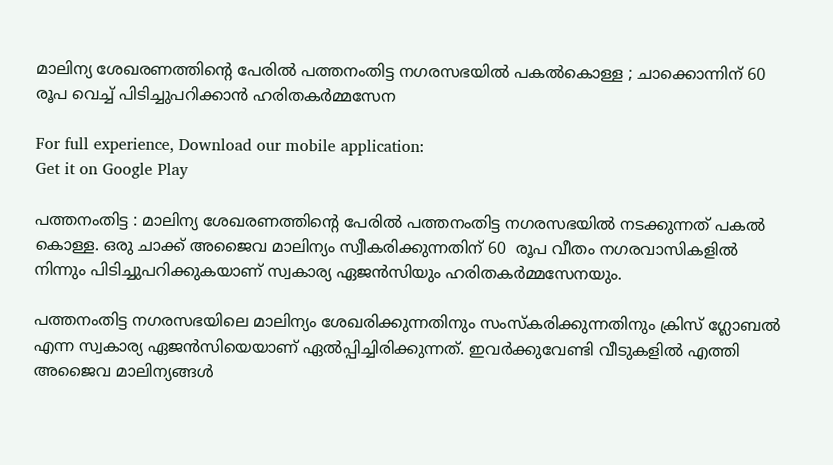മാലിന്യ ശേഖരണത്തിന്റെ പേരില്‍ പത്തനംതിട്ട നഗരസഭയില്‍ പകല്‍കൊള്ള ; ചാക്കൊന്നിന് 60 രൂപ വെച്ച് പിടിച്ചുപറിക്കാന്‍ ഹരിതകര്‍മ്മസേന

For full experience, Download our mobile application:
Get it on Google Play

പത്തനംതിട്ട : മാലിന്യ ശേഖരണത്തിന്റെ പേരില്‍ പത്തനംതിട്ട നഗരസഭയില്‍ നടക്കുന്നത് പകല്‍ കൊള്ള. ഒരു ചാക്ക് അജൈവ മാലിന്യം സ്വീകരിക്കുന്നതിന് 60  രൂപ വീതം നഗരവാസികളില്‍ നിന്നും പിടിച്ചുപറിക്കുകയാണ് സ്വകാര്യ ഏജന്‍സിയും ഹരിതകര്‍മ്മസേനയും.

പത്തനംതിട്ട നഗരസഭയിലെ മാലിന്യം ശേഖരിക്കുന്നതിനും സംസ്കരിക്കുന്നതിനും ക്രിസ് ഗ്ലോബല്‍ എന്ന സ്വകാര്യ ഏജന്‍സിയെയാണ് ഏല്‍പ്പിച്ചിരിക്കുന്നത്. ഇവര്‍ക്കുവേണ്ടി വീടുകളില്‍ എത്തി അജൈവ മാലിന്യങ്ങള്‍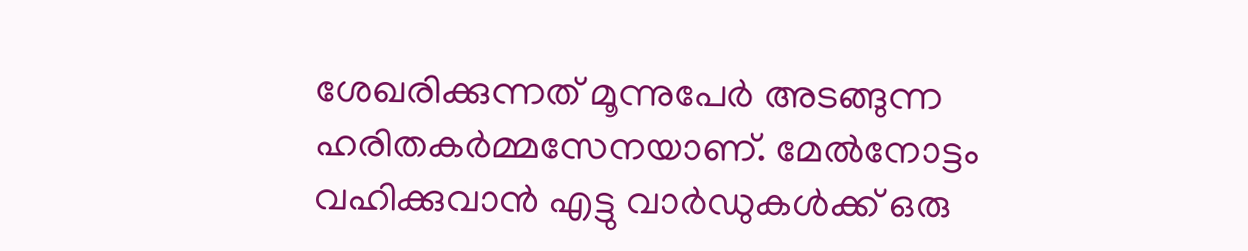ശേഖരിക്കുന്നത് മൂന്നുപേര്‍ അടങ്ങുന്ന ഹരിതകര്‍മ്മസേനയാണ്. മേല്‍നോട്ടം വഹിക്കുവാന്‍ എട്ടു വാര്‍ഡുകള്‍ക്ക് ഒരു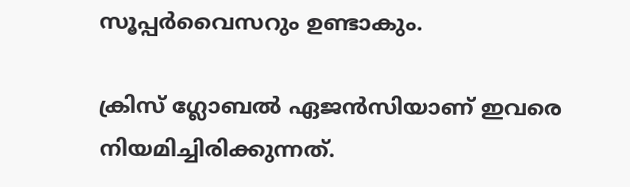സൂപ്പര്‍വൈസറും ഉണ്ടാകും.

ക്രിസ് ഗ്ലോബല്‍ ഏജന്‍സിയാണ് ഇവരെ നിയമിച്ചിരിക്കുന്നത്.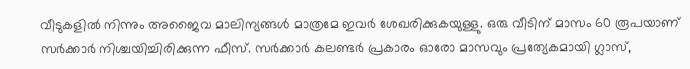വീടുകളില്‍ നിന്നും അജൈവ മാലിന്യങ്ങള്‍ മാത്രമേ ഇവര്‍ ശേഖരിക്കുകയുള്ളു. ഒരു വീടിന് മാസം 60 രൂപയാണ് സര്‍ക്കാര്‍ നിശ്ചയിച്ചിരിക്കുന്ന ഫീസ്‌. സര്‍ക്കാര്‍ കലണ്ടര്‍ പ്രകാരം ഓരോ മാസവും പ്രത്യേകമായി ഗ്ലാസ്‌,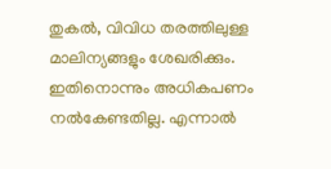തുകല്‍, വിവിധ തരത്തിലുള്ള മാലിന്യങ്ങളും ശേഖരിക്കും. ഇതിനൊന്നും അധികപണം നല്‍കേണ്ടതില്ല. എന്നാല്‍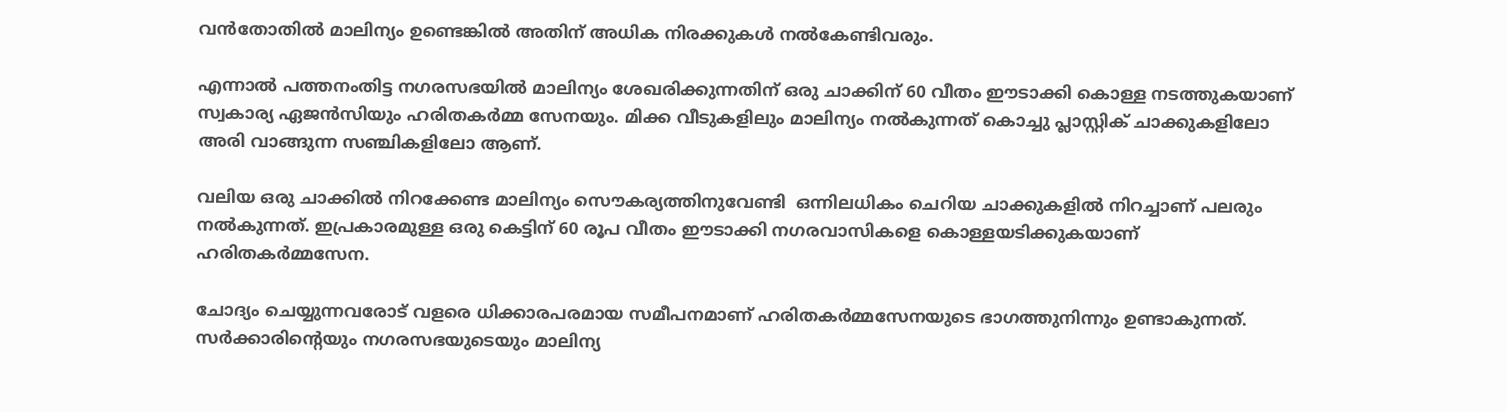വന്‍തോതില്‍ മാലിന്യം ഉണ്ടെങ്കില്‍ അതിന് അധിക നിരക്കുകള്‍ നല്‍കേണ്ടിവരും.

എന്നാല്‍ പത്തനംതിട്ട നഗരസഭയില്‍ മാലിന്യം ശേഖരിക്കുന്നതിന് ഒരു ചാക്കിന് 60 വീതം ഈടാക്കി കൊള്ള നടത്തുകയാണ് സ്വകാര്യ ഏജന്‍സിയും ഹരിതകര്‍മ്മ സേനയും. മിക്ക വീടുകളിലും മാലിന്യം നല്‍കുന്നത് കൊച്ചു പ്ലാസ്റ്റിക് ചാക്കുകളിലോ അരി വാങ്ങുന്ന സഞ്ചികളിലോ ആണ്.

വലിയ ഒരു ചാക്കില്‍ നിറക്കേണ്ട മാലിന്യം സൌകര്യത്തിനുവേണ്ടി  ഒന്നിലധികം ചെറിയ ചാക്കുകളില്‍ നിറച്ചാണ് പലരും നല്‍കുന്നത്. ഇപ്രകാരമുള്ള ഒരു കെട്ടിന് 60 രൂപ വീതം ഈടാക്കി നഗരവാസികളെ കൊള്ളയടിക്കുകയാണ് ഹരിതകര്‍മ്മസേന.

ചോദ്യം ചെയ്യുന്നവരോട് വളരെ ധിക്കാരപരമായ സമീപനമാണ് ഹരിതകര്‍മ്മസേനയുടെ ഭാഗത്തുനിന്നും ഉണ്ടാകുന്നത്. സര്‍ക്കാരിന്റെയും നഗരസഭയുടെയും മാലിന്യ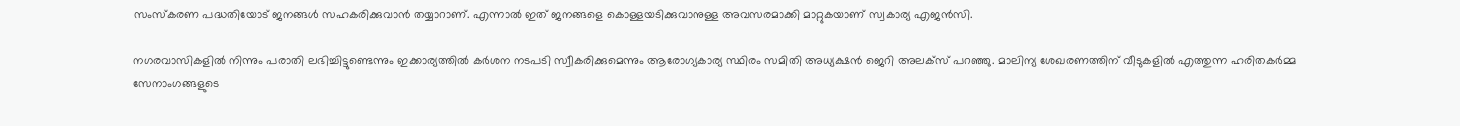സംസ്കരണ പദ്ധതിയോട് ജനങ്ങള്‍ സഹകരിക്കുവാന്‍ തയ്യാറാണ്. എന്നാല്‍ ഇത് ജനങ്ങളെ കൊള്ളയടിക്കുവാനുള്ള അവസരമാക്കി മാറ്റുകയാണ് സ്വകാര്യ എജന്‍സി.

നഗരവാസികളില്‍ നിന്നും പരാതി ലഭിച്ചിട്ടുണ്ടെന്നും ഇക്കാര്യത്തില്‍ കര്‍ശന നടപടി സ്വീകരിക്കുമെന്നും ആരോഗ്യകാര്യ സ്ഥിരം സമിതി അധ്യക്ഷന്‍ ജെറി അലക്സ് പറഞ്ഞു. മാലിന്യ ശേഖരണത്തിന് വീടുകളില്‍ എത്തുന്ന ഹരിതകര്‍മ്മ സേനാംഗങ്ങളുടെ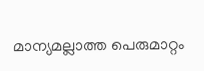മാന്യമല്ലാത്ത പെരുമാറ്റം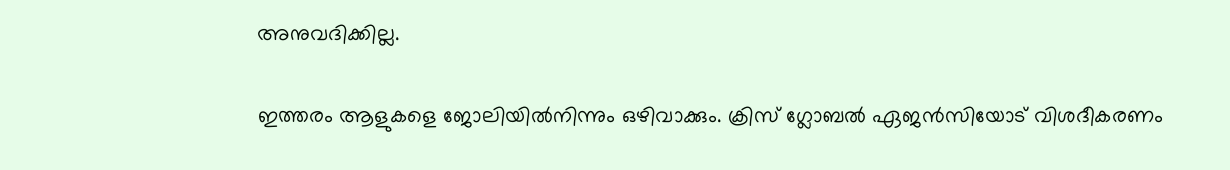അനുവദിക്കില്ല.

ഇത്തരം ആളുകളെ ജോലിയില്‍നിന്നും ഒഴിവാക്കും. ക്രിസ് ഗ്ലോബല്‍ ഏജന്‍സിയോട് വിശദീകരണം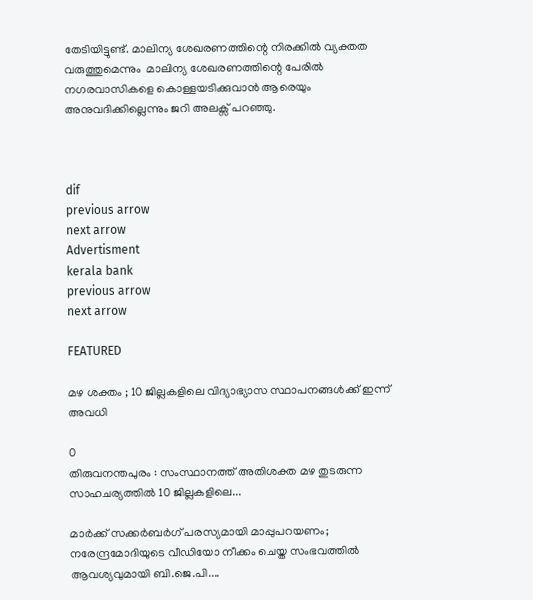തേടിയിട്ടുണ്ട്. മാലിന്യ ശേഖരണത്തിന്റെ നിരക്കില്‍ വ്യക്തത വരുത്തുമെന്നും  മാലിന്യ ശേഖരണത്തിന്റെ പേരില്‍ നഗരവാസികളെ കൊള്ളയടിക്കുവാന്‍ ആരെയും അനുവദിക്കില്ലെന്നും ജറി അലക്സ് പറഞ്ഞു.



dif
previous arrow
next arrow
Advertisment
kerala bank
previous arrow
next arrow

FEATURED

മഴ ശക്തം ; 10 ജില്ലകളിലെ വിദ്യാഭ്യാസ സ്ഥാപനങ്ങൾക്ക് ഇന്ന് അവധി

0
തിരുവനന്തപുരം : സംസ്ഥാനത്ത് അതിശക്ത മഴ തുടരുന്ന സാഹചര്യത്തിൽ 10 ജില്ലകളിലെ...

മാര്‍ക്ക് സക്കര്‍ബര്‍ഗ് പരസ്യമായി മാപ്പുപറയണം; നരേന്ദ്രമോദിയുടെ വീഡിയോ നീക്കം ചെയ്ത സംഭവത്തിൽ ആവശ്യവുമായി ബി.ജെ.പി....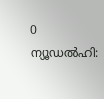0
ന്യൂഡല്‍ഹി: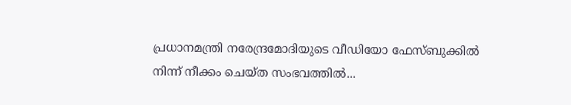പ്രധാനമന്ത്രി നരേന്ദ്രമോദിയുടെ വീഡിയോ ഫേസ്ബുക്കില്‍ നിന്ന് നീക്കം ചെയ്ത സംഭവത്തില്‍...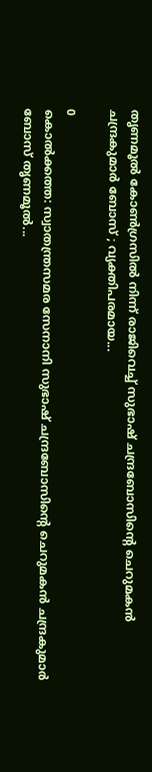തൃണമൂൽ കോൺഗ്രസിൽ നിന്ന് രാജിവെച്ച് സുഭാഷ് ചന്ദ്രബോസിന്റെ ചെറുമകൻ ചന്ദ്രകുമാർ ബോസ് ; വ്യക്തിപരമായ...

0
കൊല്‍ക്കത്ത: സ്വാതന്ത്രസമര സേനാനി സുഭാഷ് ചന്ദ്രബോസിന്റെ ചെറുമകന്‍ ചന്ദ്രകുമാര്‍ ബോസ് തൃണമൂല്‍...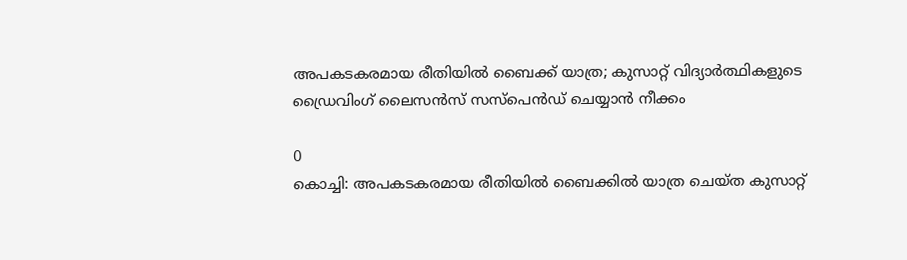അപകടകരമായ രീതിയില്‍ ബൈക്ക് യാത്ര; കുസാറ്റ് വിദ്യാര്‍ത്ഥികളുടെ ഡ്രൈവിംഗ് ലൈസന്‍സ് സസ്‌പെന്‍ഡ് ചെയ്യാന്‍ നീക്കം

0
കൊച്ചി: അപകടകരമായ രീതിയില്‍ ബൈക്കില്‍ യാത്ര ചെയ്ത കുസാറ്റ്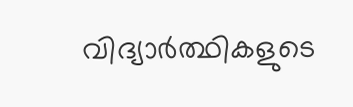വിദ്യാര്‍ത്ഥികളുടെ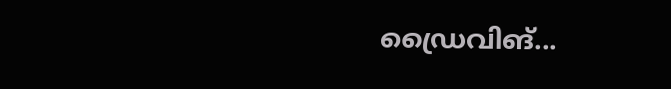ഡ്രൈവിങ്...